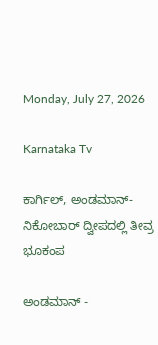Monday, July 27, 2026

Karnataka Tv

ಕಾರ್ಗಿಲ್, ಅಂಡಮಾನ್-ನಿಕೋಬಾರ್ ದ್ವೀಪದಲ್ಲಿ ತೀವ್ರ ಭೂಕಂಪ

ಅಂಡಮಾನ್ -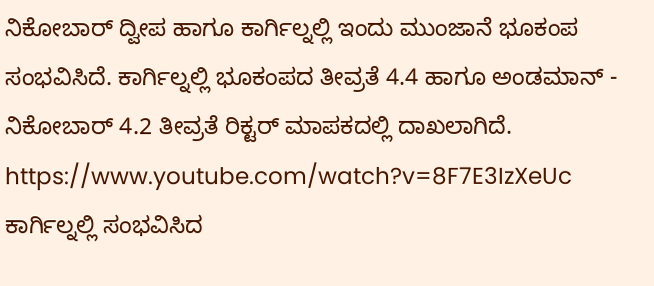ನಿಕೋಬಾರ್ ದ್ವೀಪ ಹಾಗೂ ಕಾರ್ಗಿಲ್ನಲ್ಲಿ ಇಂದು ಮುಂಜಾನೆ ಭೂಕಂಪ ಸಂಭವಿಸಿದೆ. ಕಾರ್ಗಿಲ್ನಲ್ಲಿ ಭೂಕಂಪದ ತೀವ್ರತೆ 4.4 ಹಾಗೂ ಅಂಡಮಾನ್ - ನಿಕೋಬಾರ್ 4.2 ತೀವ್ರತೆ ರಿಕ್ಟರ್ ಮಾಪಕದಲ್ಲಿ ದಾಖಲಾಗಿದೆ. https://www.youtube.com/watch?v=8F7E3IzXeUc ಕಾರ್ಗಿಲ್ನಲ್ಲಿ ಸಂಭವಿಸಿದ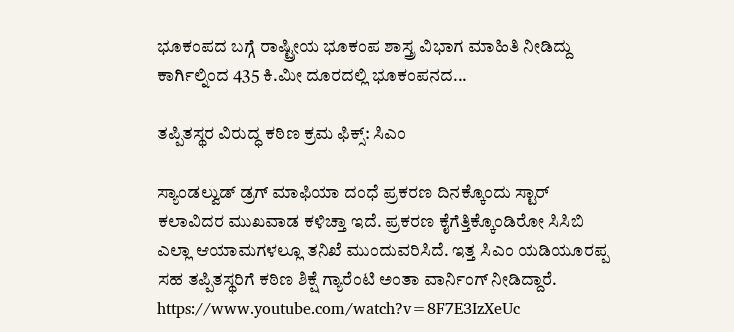ಭೂಕಂಪದ ಬಗ್ಗೆ ರಾಷ್ಟ್ರೀಯ ಭೂಕಂಪ ಶಾಸ್ತ್ರ ವಿಭಾಗ ಮಾಹಿತಿ ನೀಡಿದ್ದು ಕಾರ್ಗಿಲ್ನಿಂದ 435 ಕಿ.ಮೀ ದೂರದಲ್ಲಿ ಭೂಕಂಪನದ...

ತಪ್ಪಿತಸ್ಥರ ವಿರುದ್ಧ ಕಠಿಣ ಕ್ರಮ ಫಿಕ್ಸ್: ಸಿಎಂ

ಸ್ಯಾಂಡಲ್ವುಡ್ ಡ್ರಗ್ ಮಾಫಿಯಾ ದಂಧೆ ಪ್ರಕರಣ ದಿನಕ್ಕೊಂದು ಸ್ಟಾರ್ ಕಲಾವಿದರ ಮುಖವಾಡ ಕಳಿಚ್ತಾ ಇದೆ. ಪ್ರಕರಣ ಕೈಗೆತ್ತಿಕ್ಕೊಂಡಿರೋ ಸಿಸಿಬಿ ಎಲ್ಲಾ ಆಯಾಮಗಳಲ್ಲೂ ತನಿಖೆ ಮುಂದುವರಿಸಿದೆ. ಇತ್ತ ಸಿಎಂ ಯಡಿಯೂರಪ್ಪ ಸಹ ತಪ್ಪಿತಸ್ಥರಿಗೆ ಕಠಿಣ ಶಿಕ್ಷೆ ಗ್ಯಾರೆಂಟಿ ಅಂತಾ ವಾರ್ನಿಂಗ್ ನೀಡಿದ್ದಾರೆ. https://www.youtube.com/watch?v=8F7E3IzXeUc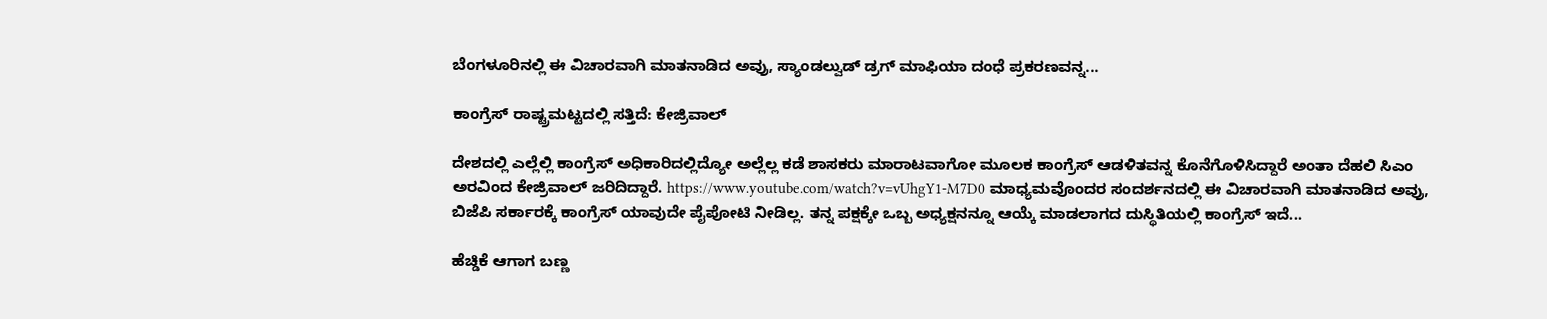ಬೆಂಗಳೂರಿನಲ್ಲಿ ಈ ವಿಚಾರವಾಗಿ ಮಾತನಾಡಿದ ಅವ್ರು, ಸ್ಯಾಂಡಲ್ವುಡ್ ಡ್ರಗ್ ಮಾಫಿಯಾ ದಂಧೆ ಪ್ರಕರಣವನ್ನ...

ಕಾಂಗ್ರೆಸ್ ರಾಷ್ಟ್ರಮಟ್ಟದಲ್ಲಿ ಸತ್ತಿದೆ: ಕೇಜ್ರಿವಾಲ್

ದೇಶದಲ್ಲಿ ಎಲ್ಲೆಲ್ಲಿ ಕಾಂಗ್ರೆಸ್ ಅಧಿಕಾರಿದಲ್ಲಿದ್ಯೋ ಅಲ್ಲೆಲ್ಲ ಕಡೆ ಶಾಸಕರು ಮಾರಾಟವಾಗೋ ಮೂಲಕ ಕಾಂಗ್ರೆಸ್ ಆಡಳಿತವನ್ನ ಕೊನೆಗೊಳಿಸಿದ್ದಾರೆ ಅಂತಾ ದೆಹಲಿ ಸಿಎಂ ಅರವಿಂದ ಕೇಜ್ರಿವಾಲ್ ಜರಿದಿದ್ದಾರೆ. https://www.youtube.com/watch?v=vUhgY1-M7D0 ಮಾಧ್ಯಮವೊಂದರ ಸಂದರ್ಶನದಲ್ಲಿ ಈ ವಿಚಾರವಾಗಿ ಮಾತನಾಡಿದ ಅವ್ರು, ಬಿಜೆಪಿ ಸರ್ಕಾರಕ್ಕೆ ಕಾಂಗ್ರೆಸ್ ಯಾವುದೇ ಪೈಪೋಟಿ ನೀಡಿಲ್ಲ. ತನ್ನ ಪಕ್ಷಕ್ಕೇ ಒಬ್ಬ ಅಧ್ಯಕ್ಷನನ್ನೂ ಆಯ್ಕೆ ಮಾಡಲಾಗದ ದುಸ್ಥಿತಿಯಲ್ಲಿ ಕಾಂಗ್ರೆಸ್ ಇದೆ...

ಹೆಚ್ಡಿಕೆ ಆಗಾಗ ಬಣ್ಣ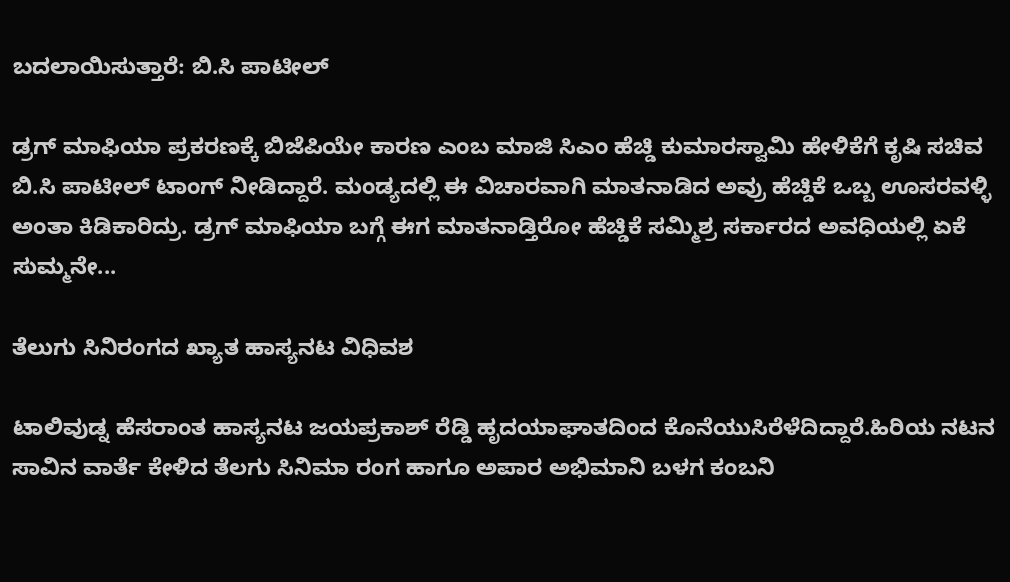ಬದಲಾಯಿಸುತ್ತಾರೆ: ಬಿ.ಸಿ ಪಾಟೀಲ್

ಡ್ರಗ್ ಮಾಫಿಯಾ ಪ್ರಕರಣಕ್ಕೆ ಬಿಜೆಪಿಯೇ ಕಾರಣ ಎಂಬ ಮಾಜಿ ಸಿಎಂ ಹೆಚ್ಡಿ ಕುಮಾರಸ್ವಾಮಿ ಹೇಳಿಕೆಗೆ ಕೃಷಿ ಸಚಿವ ಬಿ.ಸಿ ಪಾಟೀಲ್ ಟಾಂಗ್ ನೀಡಿದ್ದಾರೆ. ಮಂಡ್ಯದಲ್ಲಿ ಈ ವಿಚಾರವಾಗಿ ಮಾತನಾಡಿದ ಅವ್ರು ಹೆಚ್ಡಿಕೆ ಒಬ್ಬ ಊಸರವಳ್ಳಿ ಅಂತಾ ಕಿಡಿಕಾರಿದ್ರು. ಡ್ರಗ್ ಮಾಫಿಯಾ ಬಗ್ಗೆ ಈಗ ಮಾತನಾಡ್ತಿರೋ ಹೆಚ್ಡಿಕೆ ಸಮ್ಮಿಶ್ರ ಸರ್ಕಾರದ ಅವಧಿಯಲ್ಲಿ ಏಕೆ ಸುಮ್ಮನೇ...

ತೆಲುಗು ಸಿನಿರಂಗದ ಖ್ಯಾತ ಹಾಸ್ಯನಟ ವಿಧಿವಶ

ಟಾಲಿವುಡ್ನ ಹೆಸರಾಂತ ಹಾಸ್ಯನಟ ಜಯಪ್ರಕಾಶ್ ರೆಡ್ಡಿ ಹೃದಯಾಘಾತದಿಂದ ಕೊನೆಯುಸಿರೆಳೆದಿದ್ದಾರೆ.ಹಿರಿಯ ನಟನ ಸಾವಿನ ವಾರ್ತೆ ಕೇಳಿದ ತೆಲಗು ಸಿನಿಮಾ ರಂಗ ಹಾಗೂ ಅಪಾರ ಅಭಿಮಾನಿ ಬಳಗ ಕಂಬನಿ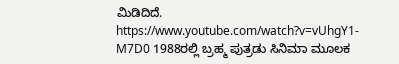ಮಿಡಿದಿದೆ. https://www.youtube.com/watch?v=vUhgY1-M7D0 1988ರಲ್ಲಿ ಬ್ರಹ್ಮ ಪುತ್ರಡು ಸಿನಿಮಾ ಮೂಲಕ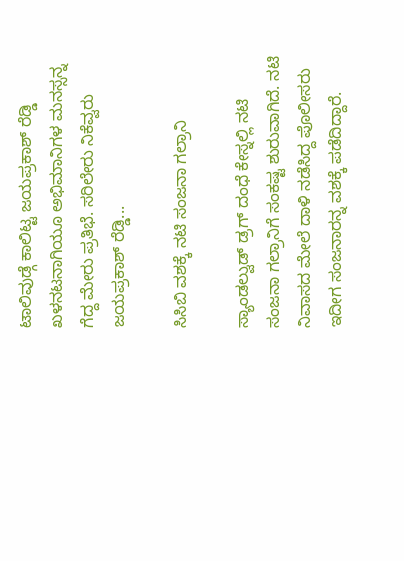ಟಾಲಿವುಡ್ಗೆ ಕಾಲಿಟ್ಟ ಜಯಪ್ರಕಾಶ್ ರೆಡ್ಡಿ ಖಳನಟನಾಗಿಯೂ ಅಭಿಮಾನಿಗಳ ಮನಸ್ಸನ್ನ ಗೆದ್ದ ಮೇರು ಪ್ರತಿಭೆ. ಸರಿಲೇರು ನಿಕೆವ್ವರು ಜಯಪ್ರಕಾಶ್ ರೆಡ್ಡಿ...

ಸಿಸಿಬಿ ವಶಕ್ಕೆ ನಟಿ ಸಂಜನಾ ಗಲ್ರಾನಿ

ಸ್ಯಾಂಡಲ್ವುಡ್ ಡ್ರಗ್ ದಂಧೆ ಕೇಸ್ನಲ್ಲಿ ನಟಿ ಸಂಜನಾ ಗಲ್ರಾನಿಗೆ ಸಂಕಷ್ಟ ಶುರುವಾಗಿದೆ. ನಟಿ ನಿವಾಸದ ಮೇಲೆ ದಾಳಿ ನಡೆಸಿದ್ದ ಪೊಲೀಸರು ಇದೀಗ ಸಂಜನಾರನ್ನ ವಶಕ್ಕೆ ಪಡೆದಿದ್ದಾರೆ.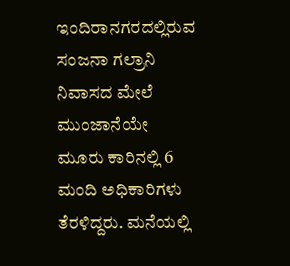ಇಂದಿರಾನಗರದಲ್ಲಿರುವ ಸಂಜನಾ ಗಲ್ರಾನಿ ನಿವಾಸದ ಮೇಲೆ ಮುಂಜಾನೆಯೇ ಮೂರು ಕಾರಿನಲ್ಲಿ 6 ಮಂದಿ ಅಧಿಕಾರಿಗಳು ತೆರಳಿದ್ದರು. ಮನೆಯಲ್ಲಿ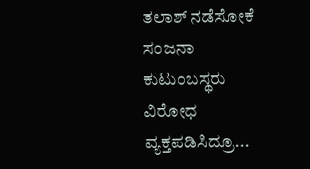ತಲಾಶ್ ನಡೆಸೋಕೆ ಸಂಜನಾ ಕುಟುಂಬಸ್ಥರು ವಿರೋಧ ವ್ಯಕ್ತಪಡಿಸಿದ್ರೂ...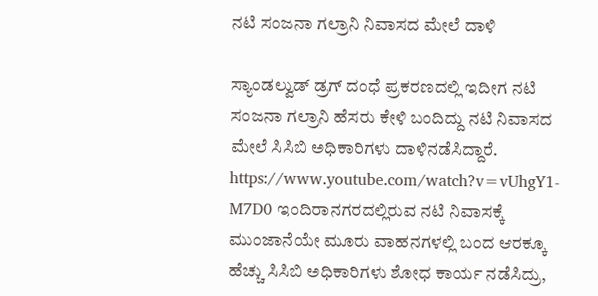ನಟಿ ಸಂಜನಾ ಗಲ್ರಾನಿ ನಿವಾಸದ ಮೇಲೆ ದಾಳಿ

ಸ್ಯಾಂಡಲ್ವುಡ್ ಡ್ರಗ್ ದಂಧೆ ಪ್ರಕರಣದಲ್ಲಿ ಇದೀಗ ನಟಿ ಸಂಜನಾ ಗಲ್ರಾನಿ ಹೆಸರು ಕೇಳಿ ಬಂದಿದ್ದು ನಟಿ ನಿವಾಸದ ಮೇಲೆ ಸಿಸಿಬಿ ಅಧಿಕಾರಿಗಳು ದಾಳಿನಡೆಸಿದ್ದಾರೆ. https://www.youtube.com/watch?v=vUhgY1-M7D0 ಇಂದಿರಾನಗರದಲ್ಲಿರುವ ನಟಿ ನಿವಾಸಕ್ಕೆ ಮುಂಜಾನೆಯೇ ಮೂರು ವಾಹನಗಳಲ್ಲಿ ಬಂದ ಆರಕ್ಕೂ ಹೆಚ್ಚು ಸಿಸಿಬಿ ಅಧಿಕಾರಿಗಳು ಶೋಧ ಕಾರ್ಯ ನಡೆಸಿದ್ರು,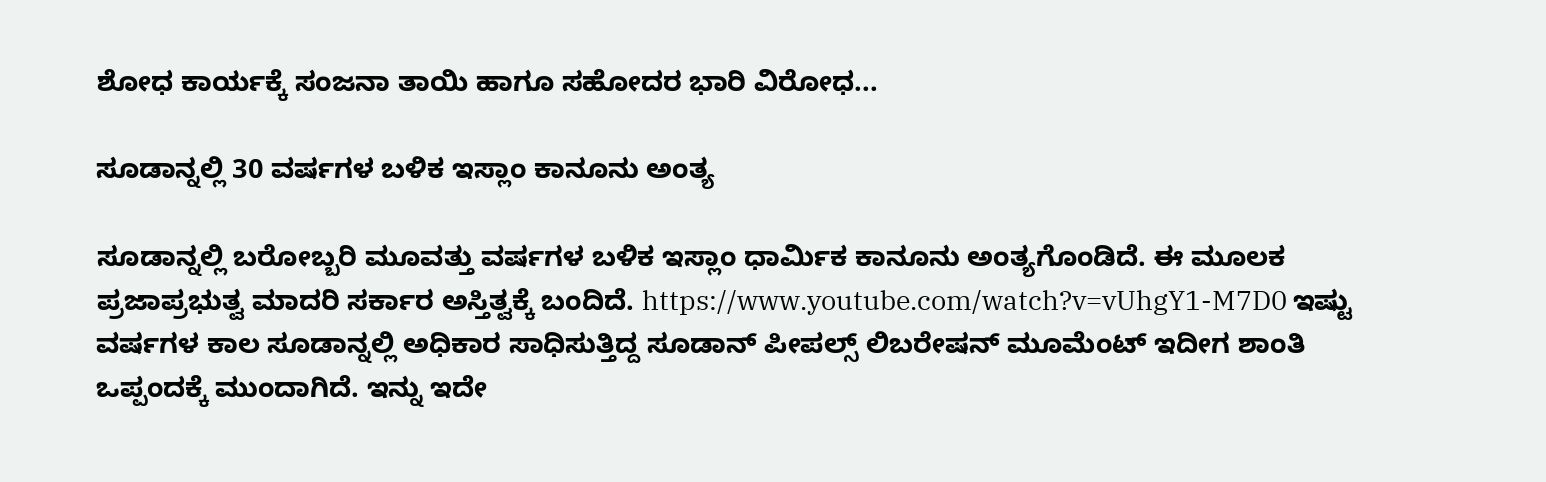ಶೋಧ ಕಾರ್ಯಕ್ಕೆ ಸಂಜನಾ ತಾಯಿ ಹಾಗೂ ಸಹೋದರ ಭಾರಿ ವಿರೋಧ...

ಸೂಡಾನ್ನಲ್ಲಿ 30 ವರ್ಷಗಳ ಬಳಿಕ ಇಸ್ಲಾಂ ಕಾನೂನು ಅಂತ್ಯ

ಸೂಡಾನ್ನಲ್ಲಿ ಬರೋಬ್ಬರಿ ಮೂವತ್ತು ವರ್ಷಗಳ ಬಳಿಕ ಇಸ್ಲಾಂ ಧಾರ್ಮಿಕ ಕಾನೂನು ಅಂತ್ಯಗೊಂಡಿದೆ. ಈ ಮೂಲಕ ಪ್ರಜಾಪ್ರಭುತ್ವ ಮಾದರಿ ಸರ್ಕಾರ ಅಸ್ತಿತ್ವಕ್ಕೆ ಬಂದಿದೆ. https://www.youtube.com/watch?v=vUhgY1-M7D0 ಇಷ್ಟು ವರ್ಷಗಳ ಕಾಲ ಸೂಡಾನ್ನಲ್ಲಿ ಅಧಿಕಾರ ಸಾಧಿಸುತ್ತಿದ್ದ ಸೂಡಾನ್ ಪೀಪಲ್ಸ್ ಲಿಬರೇಷನ್ ಮೂಮೆಂಟ್ ಇದೀಗ ಶಾಂತಿ ಒಪ್ಪಂದಕ್ಕೆ ಮುಂದಾಗಿದೆ. ಇನ್ನು ಇದೇ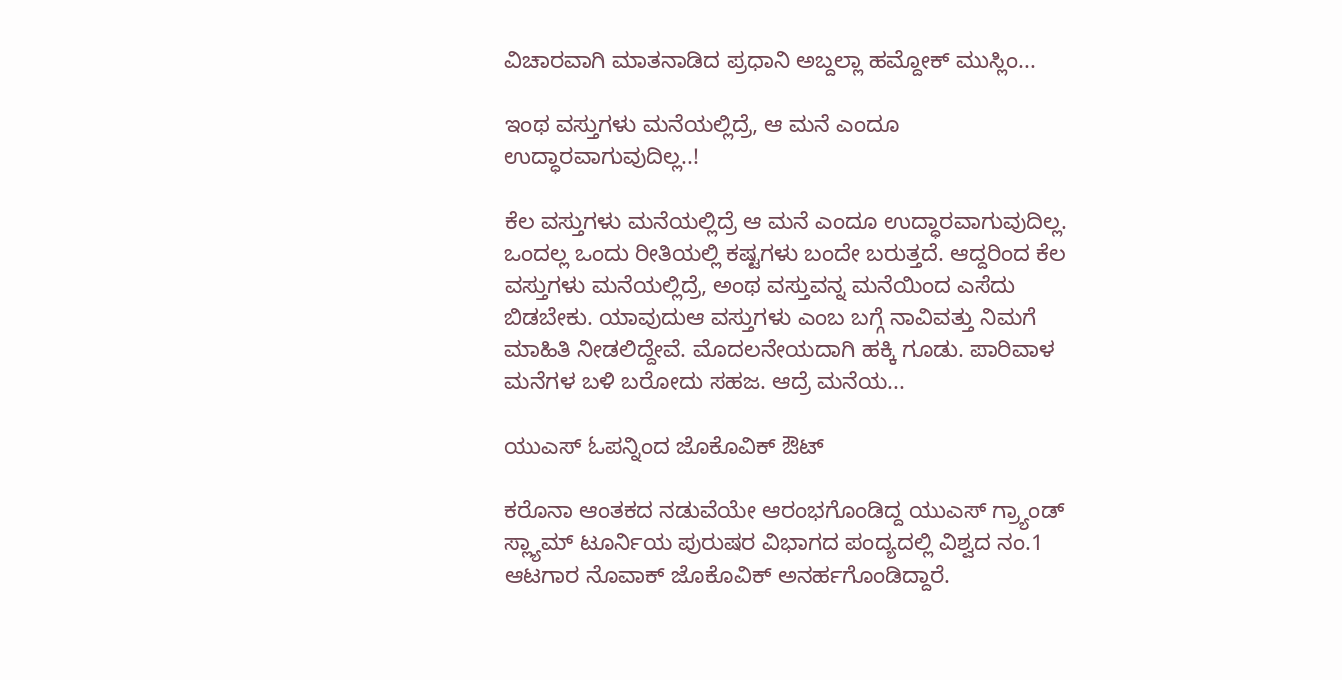ವಿಚಾರವಾಗಿ ಮಾತನಾಡಿದ ಪ್ರಧಾನಿ ಅಬ್ದಲ್ಲಾ ಹಮ್ದೋಕ್ ಮುಸ್ಲಿಂ...

ಇಂಥ ವಸ್ತುಗಳು ಮನೆಯಲ್ಲಿದ್ರೆ, ಆ ಮನೆ ಎಂದೂ ಉದ್ಧಾರವಾಗುವುದಿಲ್ಲ..!

ಕೆಲ ವಸ್ತುಗಳು ಮನೆಯಲ್ಲಿದ್ರೆ ಆ ಮನೆ ಎಂದೂ ಉದ್ಧಾರವಾಗುವುದಿಲ್ಲ. ಒಂದಲ್ಲ ಒಂದು ರೀತಿಯಲ್ಲಿ ಕಷ್ಟಗಳು ಬಂದೇ ಬರುತ್ತದೆ. ಆದ್ದರಿಂದ ಕೆಲ ವಸ್ತುಗಳು ಮನೆಯಲ್ಲಿದ್ರೆ, ಅಂಥ ವಸ್ತುವನ್ನ ಮನೆಯಿಂದ ಎಸೆದು ಬಿಡಬೇಕು. ಯಾವುದುಆ ವಸ್ತುಗಳು ಎಂಬ ಬಗ್ಗೆ ನಾವಿವತ್ತು ನಿಮಗೆ ಮಾಹಿತಿ ನೀಡಲಿದ್ದೇವೆ. ಮೊದಲನೇಯದಾಗಿ ಹಕ್ಕಿ ಗೂಡು. ಪಾರಿವಾಳ ಮನೆಗಳ ಬಳಿ ಬರೋದು ಸಹಜ. ಆದ್ರೆ ಮನೆಯ...

ಯುಎಸ್ ಓಪನ್ನಿಂದ ಜೊಕೊವಿಕ್ ಔಟ್

ಕರೊನಾ ಆಂತಕದ ನಡುವೆಯೇ ಆರಂಭಗೊಂಡಿದ್ದ ಯುಎಸ್ ಗ್ರ್ಯಾಂಡ್ ಸ್ಲ್ಯಾಮ್ ಟೂರ್ನಿಯ ಪುರುಷರ ವಿಭಾಗದ ಪಂದ್ಯದಲ್ಲಿ ವಿಶ್ವದ ನಂ.1 ಆಟಗಾರ ನೊವಾಕ್ ಜೊಕೊವಿಕ್ ಅನರ್ಹಗೊಂಡಿದ್ದಾರೆ.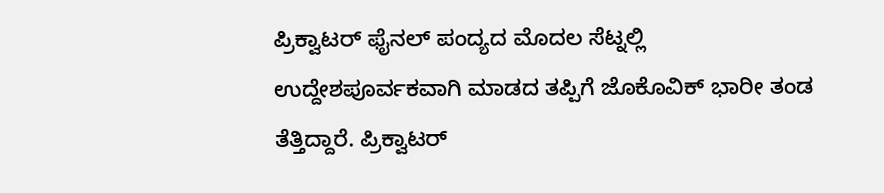ಪ್ರಿಕ್ವಾಟರ್ ಫೈನಲ್ ಪಂದ್ಯದ ಮೊದಲ ಸೆಟ್ನಲ್ಲಿ ಉದ್ದೇಶಪೂರ್ವಕವಾಗಿ ಮಾಡದ ತಪ್ಪಿಗೆ ಜೊಕೊವಿಕ್ ಭಾರೀ ತಂಡ ತೆತ್ತಿದ್ದಾರೆ. ಪ್ರಿಕ್ವಾಟರ್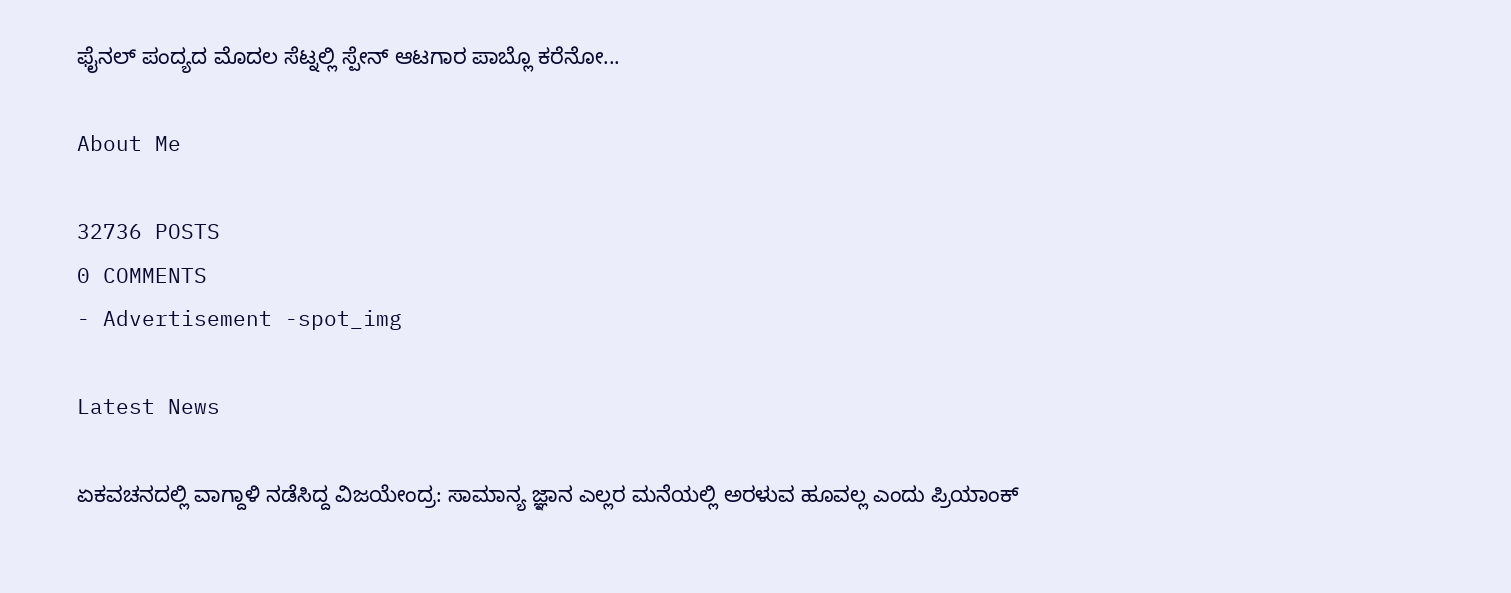ಫೈನಲ್ ಪಂದ್ಯದ ಮೊದಲ ಸೆಟ್ನಲ್ಲಿ ಸ್ಪೇನ್ ಆಟಗಾರ ಪಾಬ್ಲೊ ಕರೆನೋ...

About Me

32736 POSTS
0 COMMENTS
- Advertisement -spot_img

Latest News

ಏಕವಚನದಲ್ಲಿ ವಾಗ್ದಾಳಿ ನಡೆಸಿದ್ದ ವಿಜಯೇಂದ್ರ: ಸಾಮಾನ್ಯ ಜ್ಞಾನ ಎಲ್ಲರ ಮನೆಯಲ್ಲಿ ಅರಳುವ ಹೂವಲ್ಲ ಎಂದು ಪ್ರಿಯಾಂಕ್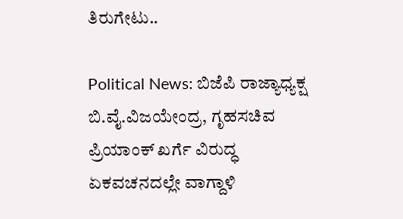ತಿರುಗೇಟು..

Political News: ಬಿಜೆಪಿ ರಾಜ್ಯಾಧ್ಯಕ್ಷ ಬಿ.ವೈ.ವಿಜಯೇಂದ್ರ, ಗೃಹಸಚಿವ ಪ್ರಿಯಾಂಕ್ ಖರ್ಗೆ ವಿರುದ್ಧ ಏಕವಚನದಲ್ಲೇ ವಾಗ್ದಾಳಿ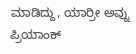ಮಾಡಿದ್ದು, ಯಾರ್ರೀ ಅವ್ನು ಪ್ರಿಯಾಂಕ್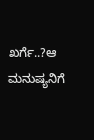ಖರ್ಗೆ..?ಆ ಮನುಷ್ಯನಿಗೆ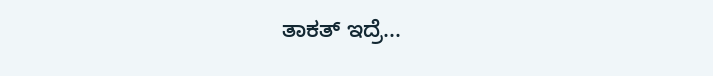ತಾಕತ್ ಇದ್ರೆ...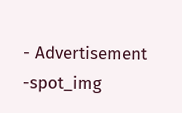- Advertisement -spot_img